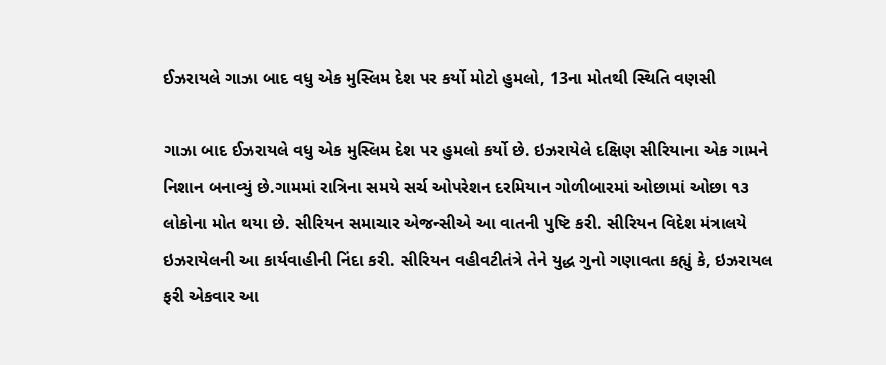ઈઝરાયલે ગાઝા બાદ વધુ એક મુસ્લિમ દેશ પર કર્યો મોટો હુમલો, 13ના મોતથી સ્થિતિ વણસી

ગાઝા બાદ ઈઝરાયલે વધુ એક મુસ્લિમ દેશ પર હુમલો કર્યો છે. ઇઝરાયેલે દક્ષિણ સીરિયાના એક ગામને નિશાન બનાવ્યું છે.ગામમાં રાત્રિના સમયે સર્ચ ઓપરેશન દરમિયાન ગોળીબારમાં ઓછામાં ઓછા ૧૩ લોકોના મોત થયા છે. સીરિયન સમાચાર એજન્સીએ આ વાતની પુષ્ટિ કરી. સીરિયન વિદેશ મંત્રાલયે ઇઝરાયેલની આ કાર્યવાહીની નિંદા કરી. સીરિયન વહીવટીતંત્રે તેને યુદ્ધ ગુનો ગણાવતા કહ્યું કે, ઇઝરાયલ ફરી એકવાર આ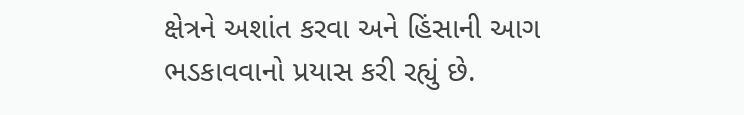ક્ષેત્રને અશાંત કરવા અને હિંસાની આગ ભડકાવવાનો પ્રયાસ કરી રહ્યું છે.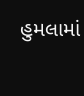હુમલામાં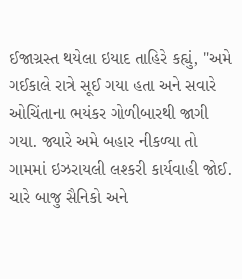ઈજાગ્રસ્ત થયેલા ઇયાદ તાહિરે કહ્યું, "અમે ગઈકાલે રાત્રે સૂઈ ગયા હતા અને સવારે ઓચિંતાના ભયંકર ગોળીબારથી જાગી ગયા. જ્યારે અમે બહાર નીકળ્યા તો ગામમાં ઇઝરાયલી લશ્કરી કાર્યવાહી જોઈ. ચારે બાજુ સૈનિકો અને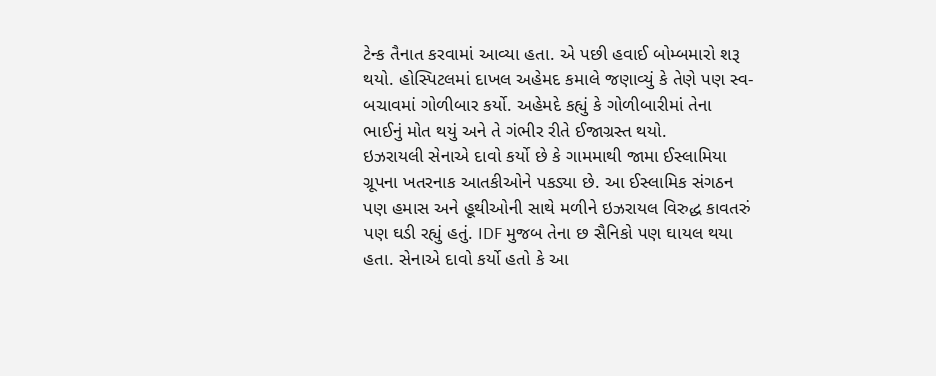ટેન્ક તૈનાત કરવામાં આવ્યા હતા. એ પછી હવાઈ બોમ્બમારો શરૂ થયો. હોસ્પિટલમાં દાખલ અહેમદ કમાલે જણાવ્યું કે તેણે પણ સ્વ-બચાવમાં ગોળીબાર કર્યો. અહેમદે કહ્યું કે ગોળીબારીમાં તેના ભાઈનું મોત થયું અને તે ગંભીર રીતે ઈજાગ્રસ્ત થયો.
ઇઝરાયલી સેનાએ દાવો કર્યો છે કે ગામમાથી જામા ઈસ્લામિયા ગ્રૂપના ખતરનાક આતકીઓને પકડ્યા છે. આ ઈસ્લામિક સંગઠન પણ હમાસ અને હૂથીઓની સાથે મળીને ઇઝરાયલ વિરુદ્ધ કાવતરું પણ ઘડી રહ્યું હતું. IDF મુજબ તેના છ સૈનિકો પણ ઘાયલ થયા હતા. સેનાએ દાવો કર્યો હતો કે આ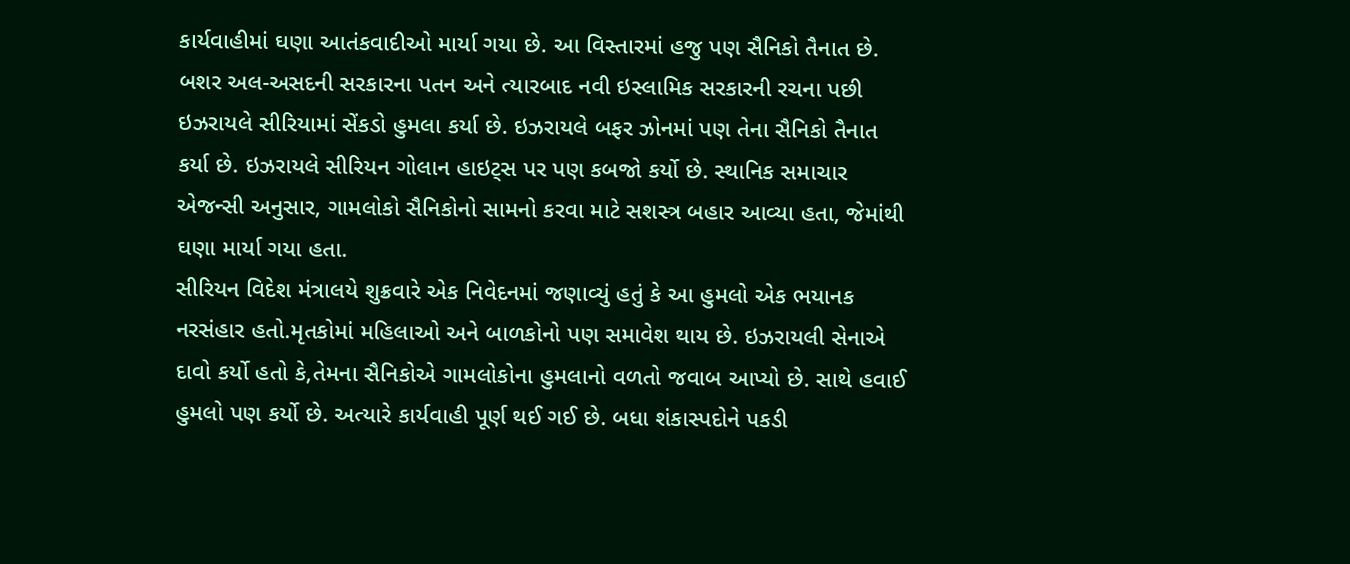કાર્યવાહીમાં ઘણા આતંકવાદીઓ માર્યા ગયા છે. આ વિસ્તારમાં હજુ પણ સૈનિકો તૈનાત છે.
બશર અલ-અસદની સરકારના પતન અને ત્યારબાદ નવી ઇસ્લામિક સરકારની રચના પછી ઇઝરાયલે સીરિયામાં સેંકડો હુમલા કર્યા છે. ઇઝરાયલે બફર ઝોનમાં પણ તેના સૈનિકો તૈનાત કર્યા છે. ઇઝરાયલે સીરિયન ગોલાન હાઇટ્સ પર પણ કબજો કર્યો છે. સ્થાનિક સમાચાર એજન્સી અનુસાર, ગામલોકો સૈનિકોનો સામનો કરવા માટે સશસ્ત્ર બહાર આવ્યા હતા, જેમાંથી ઘણા માર્યા ગયા હતા.
સીરિયન વિદેશ મંત્રાલયે શુક્રવારે એક નિવેદનમાં જણાવ્યું હતું કે આ હુમલો એક ભયાનક નરસંહાર હતો.મૃતકોમાં મહિલાઓ અને બાળકોનો પણ સમાવેશ થાય છે. ઇઝરાયલી સેનાએ દાવો કર્યો હતો કે,તેમના સૈનિકોએ ગામલોકોના હુમલાનો વળતો જવાબ આપ્યો છે. સાથે હવાઈ હુમલો પણ કર્યો છે. અત્યારે કાર્યવાહી પૂર્ણ થઈ ગઈ છે. બધા શંકાસ્પદોને પકડી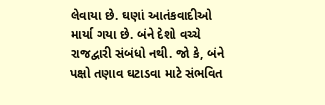લેવાયા છે. ઘણાં આતંકવાદીઓ માર્યા ગયા છે. બંને દેશો વચ્ચે રાજદ્વારી સંબંધો નથી. જો કે, બંને પક્ષો તણાવ ઘટાડવા માટે સંભવિત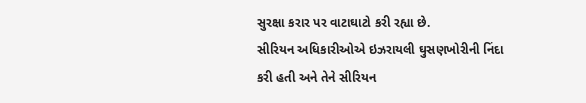સુરક્ષા કરાર પર વાટાઘાટો કરી રહ્યા છે.
સીરિયન અધિકારીઓએ ઇઝરાયલી ઘુસણખોરીની નિંદા કરી હતી અને તેને સીરિયન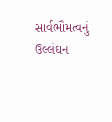સાર્વભૌમત્વનું ઉલ્લંઘન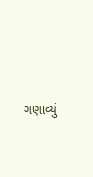ગણાવ્યું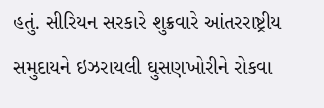હતું. સીરિયન સરકારે શુક્રવારે આંતરરાષ્ટ્રીય સમુદાયને ઇઝરાયલી ઘુસણખોરીને રોકવા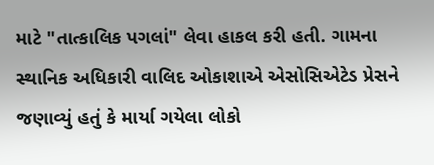માટે "તાત્કાલિક પગલાં" લેવા હાકલ કરી હતી. ગામના સ્થાનિક અધિકારી વાલિદ ઓકાશાએ એસોસિએટેડ પ્રેસને જણાવ્યું હતું કે માર્યા ગયેલા લોકો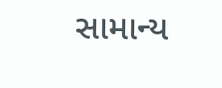સામાન્ય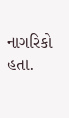નાગરિકો હતા.